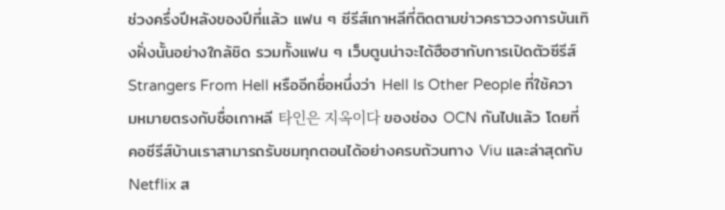ช่วงครึ่งปีหลังของปีที่แล้ว แฟน ๆ ซีรีส์เกาหลีที่ติดตามข่าวคราววงการบันเทิงฝั่งนั้นอย่างใกล้ชิด รวมทั้งแฟน ๆ เว็บตูนน่าจะได้ฮือฮากับการเปิดตัวซีรีส์ Strangers From Hell หรืออีกชื่อหนึ่งว่า Hell Is Other People ที่ใช้ความหมายตรงกับชื่อเกาหลี 타인은 지옥이다 ของช่อง OCN กันไปแล้ว โดยที่คอซีรีส์บ้านเราสามารถรับชมทุกตอนได้อย่างครบถ้วนทาง Viu และล่าสุดกับ Netflix ส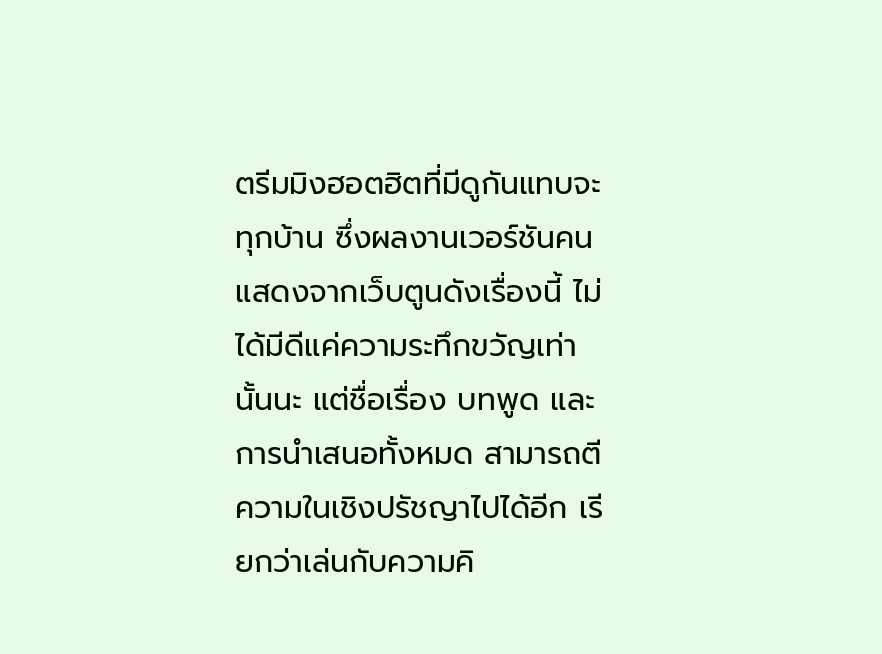ตรีมมิงฮอตฮิตที่มีดูกันแทบจะทุกบ้าน ซึ่งผลงานเวอร์ชันคนแสดงจากเว็บตูนดังเรื่องนี้ ไม่ได้มีดีแค่ความระทึกขวัญเท่านั้นนะ แต่ชื่อเรื่อง บทพูด และการนำเสนอทั้งหมด สามารถตีความในเชิงปรัชญาไปได้อีก เรียกว่าเล่นกับความคิ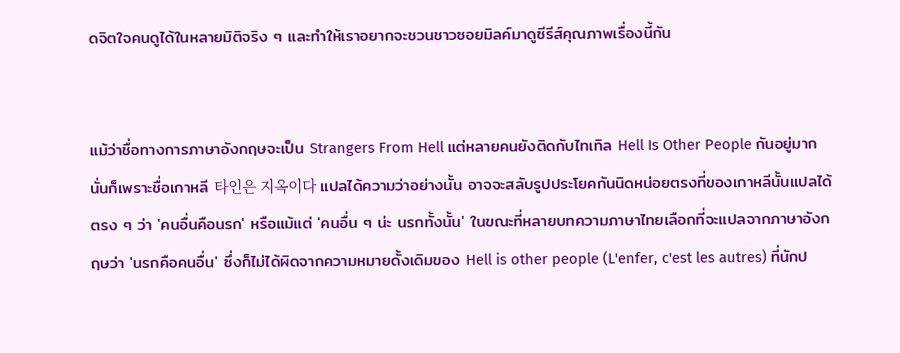ดจิตใจคนดูได้ในหลายมิติจริง ๆ และทำให้เราอยากจะชวนชาวซอยมิลค์มาดูซีรีส์คุณภาพเรื่องนี้กัน


แม้ว่าชื่อทางการภาษาอังกฤษจะเป็น Strangers From Hell แต่หลายคนยังติดกับไทเทิล Hell Is Other People กันอยู่มาก นั่นก็เพราะชื่อเกาหลี 타인은 지옥이다 แปลได้ความว่าอย่างนั้น อาจจะสลับรูปประโยคกันนิดหน่อยตรงที่ของเกาหลีนั้นแปลได้ตรง ๆ ว่า 'คนอื่นคือนรก' หรือแม้แต่ 'คนอื่น ๆ น่ะ นรกทั้งนั้น' ในขณะที่หลายบทความภาษาไทยเลือกที่จะแปลจากภาษาอังกฤษว่า 'นรกคือคนอื่น' ซึ่งก็ไม่ได้ผิดจากความหมายดั้งเดิมของ Hell is other people (L'enfer, c'est les autres) ที่นักป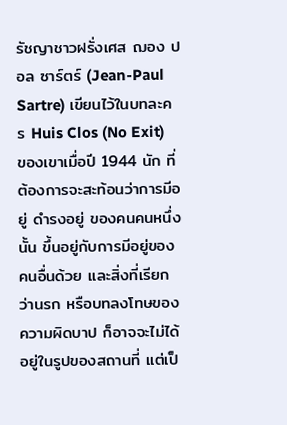รัชญาชาวฝรั่งเศส ฌอง ปอล ซาร์ตร์ (Jean-Paul Sartre) เขียนไว้ในบทละคร Huis Clos (No Exit) ของเขาเมื่อปี 1944 นัก ที่ต้องการจะสะท้อนว่าการมีอยู่ ดำรงอยู่ ของคนคนหนึ่งนั้น ขึ้นอยู่กับการมีอยู่ของคนอื่นด้วย และสิ่งที่เรียกว่านรก หรือบทลงโทษของความผิดบาป ก็อาจจะไม่ได้อยู่ในรูปของสถานที่ แต่เป็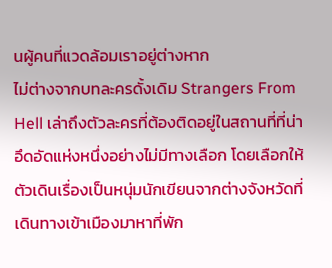นผู้คนที่แวดล้อมเราอยู่ต่างหาก
ไม่ต่างจากบทละครดั้งเดิม Strangers From Hell เล่าถึงตัวละครที่ต้องติดอยู่ในสถานที่ที่น่าอึดอัดแห่งหนึ่งอย่างไม่มีทางเลือก โดยเลือกให้ตัวเดินเรื่องเป็นหนุ่มนักเขียนจากต่างจังหวัดที่เดินทางเข้าเมืองมาหาที่พัก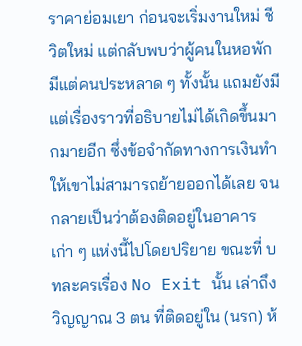ราคาย่อมเยา ก่อนจะเริ่มงานใหม่ ชีวิตใหม่ แต่กลับพบว่าผู้คนในหอพักมีแต่คนประหลาด ๆ ทั้งนั้น แถมยังมีแต่เรื่องราวที่อธิบายไม่ได้เกิดขึ้นมากมายอีก ซึ่งข้อจำกัดทางการเงินทำให้เขาไม่สามารถย้ายออกได้เลย จนกลายเป็นว่าต้องติดอยู่ในอาคารเก่า ๆ แห่งนี้ไปโดยปริยาย ขณะที่ บทละครเรื่อง No Exit นั้น เล่าถึงวิญญาณ 3 ตน ที่ติดอยู่ใน (นรก) ห้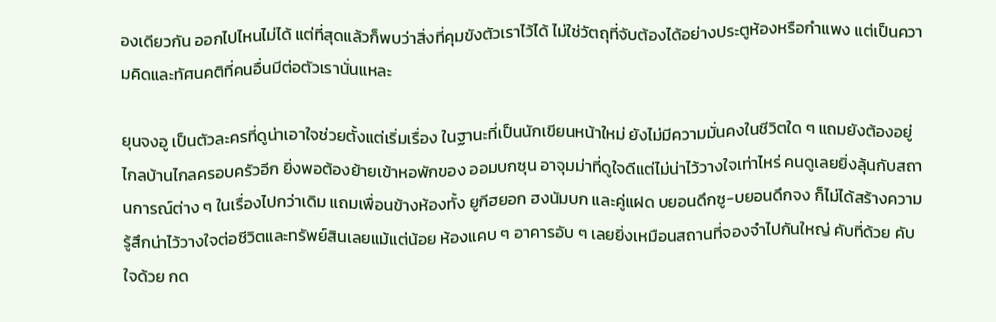องเดียวกัน ออกไปไหนไม่ได้ แต่ที่สุดแล้วก็พบว่าสิ่งที่คุมขังตัวเราไว้ได้ ไม่ใช่วัตถุที่จับต้องได้อย่างประตูห้องหรือกำแพง แต่เป็นความคิดและทัศนคติที่คนอื่นมีต่อตัวเรานั่นแหละ

ยุนจงอู เป็นตัวละครที่ดูน่าเอาใจช่วยตั้งแต่เริ่มเรื่อง ในฐานะที่เป็นนักเขียนหน้าใหม่ ยังไม่มีความมั่นคงในชีวิตใด ๆ แถมยังต้องอยู่ไกลบ้านไกลครอบครัวอีก ยิ่งพอต้องย้ายเข้าหอพักของ ออมบกซุน อาจุมม่าที่ดูใจดีแต่ไม่น่าไว้วางใจเท่าไหร่ คนดูเลยยิ่งลุ้นกับสถานการณ์ต่าง ๆ ในเรื่องไปกว่าเดิม แถมเพื่อนข้างห้องทั้ง ยูกีฮยอก ฮงนัมบก และคู่แฝด บยอนดึกซู-บยอนดึกจง ก็ไม่ได้สร้างความรู้สึกน่าไว้วางใจต่อชีวิตและทรัพย์สินเลยแม้แต่น้อย ห้องแคบ ๆ อาคารอับ ๆ เลยยิ่งเหมือนสถานที่จองจำไปกันใหญ่ คับที่ด้วย คับใจด้วย กด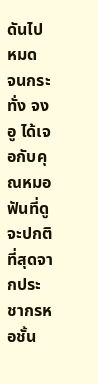ดันไปหมด
จนกระทั่ง จงอู ได้เจอกับคุณหมอฟันที่ดูจะปกติที่สุดจากประชากรหอชั้น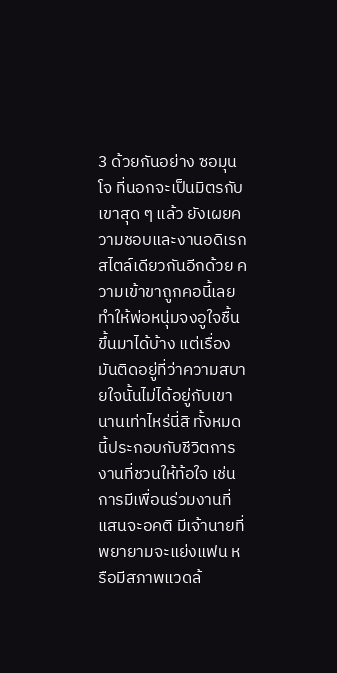3 ด้วยกันอย่าง ซอมุนโจ ที่นอกจะเป็นมิตรกับเขาสุด ๆ แล้ว ยังเผยความชอบและงานอดิเรกสไตล์เดียวกันอีกด้วย ความเข้าขาถูกคอนี้เลยทำให้พ่อหนุ่มจงอูใจชื้นขึ้นมาได้บ้าง แต่เรื่องมันติดอยู่ที่ว่าความสบายใจนั้นไม่ได้อยู่กับเขานานเท่าไหร่นี่สิ ทั้งหมดนี้ประกอบกับชีวิตการงานที่ชวนให้ท้อใจ เช่น การมีเพื่อนร่วมงานที่แสนจะอคติ มีเจ้านายที่พยายามจะแย่งแฟน หรือมีสภาพแวดล้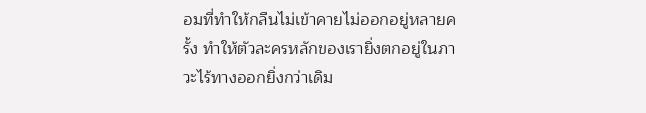อมที่ทำให้กลืนไม่เข้าคายไม่ออกอยู่หลายครั้ง ทำให้ตัวละครหลักของเรายิ่งตกอยู่ในภาวะไร้ทางออกยิ่งกว่าเดิม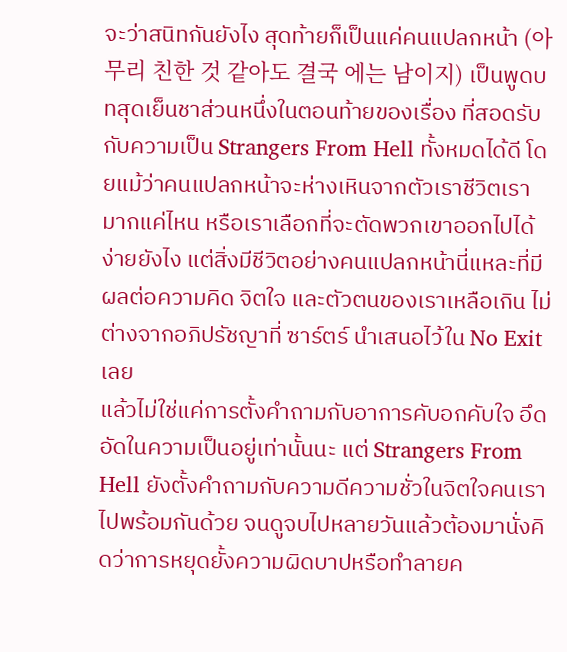จะว่าสนิทกันยังไง สุดท้ายก็เป็นแค่คนแปลกหน้า (아무리 친한 것 같아도 결국 에는 남이지) เป็นพูดบทสุดเย็นชาส่วนหนึ่งในตอนท้ายของเรื่อง ที่สอดรับกับความเป็น Strangers From Hell ทั้งหมดได้ดี โดยแม้ว่าคนแปลกหน้าจะห่างเหินจากตัวเราชีวิตเรามากแค่ไหน หรือเราเลือกที่จะตัดพวกเขาออกไปได้ง่ายยังไง แต่สิ่งมีชีวิตอย่างคนแปลกหน้านี่แหละที่มีผลต่อความคิด จิตใจ และตัวตนของเราเหลือเกิน ไม่ต่างจากอภิปรัชญาที่ ซาร์ตร์ นำเสนอไว้ใน No Exit เลย
แล้วไม่ใช่แค่การตั้งคำถามกับอาการคับอกคับใจ อึดอัดในความเป็นอยู่เท่านั้นนะ แต่ Strangers From Hell ยังตั้งคำถามกับความดีความชั่วในจิตใจคนเราไปพร้อมกันด้วย จนดูจบไปหลายวันแล้วต้องมานั่งคิดว่าการหยุดยั้งความผิดบาปหรือทำลายค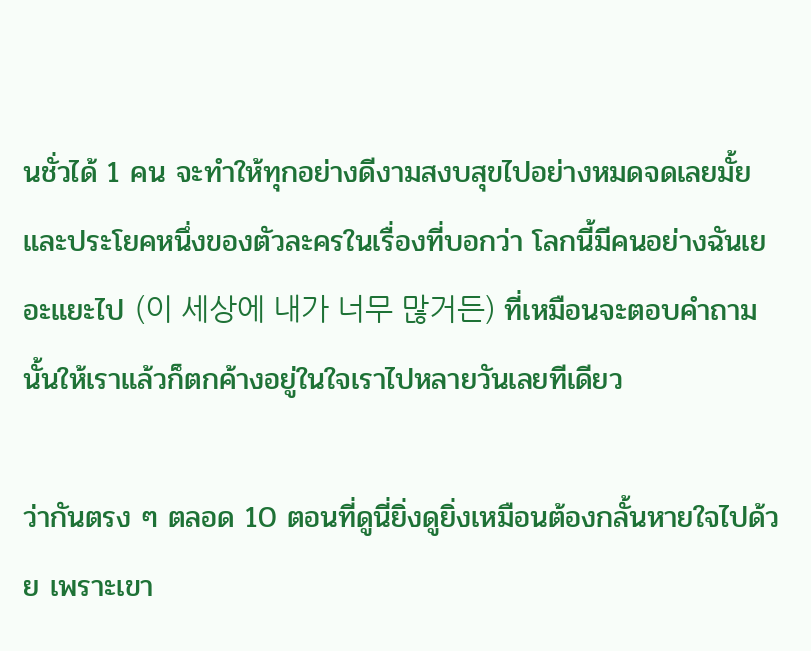นชั่วได้ 1 คน จะทำให้ทุกอย่างดีงามสงบสุขไปอย่างหมดจดเลยมั้ย และประโยคหนึ่งของตัวละครในเรื่องที่บอกว่า โลกนี้มีคนอย่างฉันเยอะแยะไป (이 세상에 내가 너무 많거든) ที่เหมือนจะตอบคำถามนั้นให้เราแล้วก็ตกค้างอยู่ในใจเราไปหลายวันเลยทีเดียว

ว่ากันตรง ๆ ตลอด 10 ตอนที่ดูนี่ยิ่งดูยิ่งเหมือนต้องกลั้นหายใจไปด้วย เพราะเขา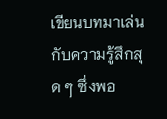เขียนบทมาเล่นกับความรู้สึกสุด ๆ ซึ่งพอ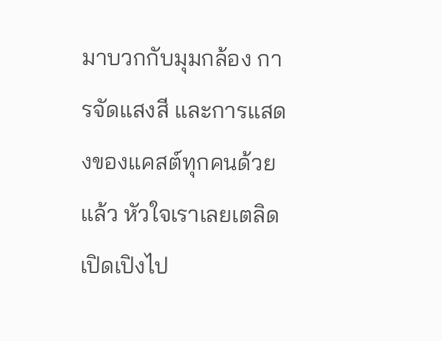มาบวกกับมุมกล้อง การจัดแสงสี และการแสดงของแคสต์ทุกคนด้วยแล้ว หัวใจเราเลยเตลิดเปิดเปิงไป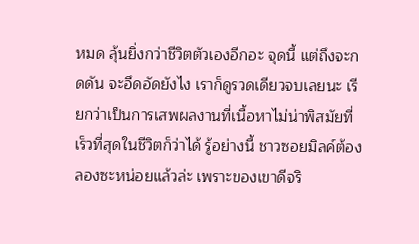หมด ลุ้นยิ่งกว่าชีวิตตัวเองอีกอะ จุดนี้ แต่ถึงจะกดดัน จะอึดอัดยังไง เราก็ดูรวดเดียวจบเลยนะ เรียกว่าเป็นการเสพผลงานที่เนื้อหาไม่น่าพิสมัยที่เร็วที่สุดในชีวิตก็ว่าได้ รู้อย่างนี้ ชาวซอยมิลค์ต้องลองซะหน่อยแล้วล่ะ เพราะของเขาดีจริ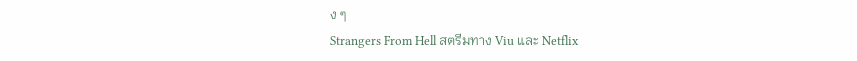ง ๆ
Strangers From Hell สตรีมทาง Viu และ Netflix